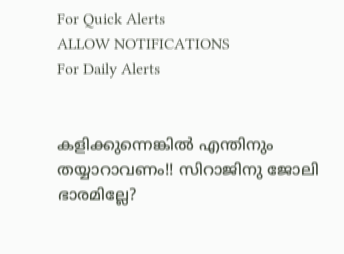For Quick Alerts
ALLOW NOTIFICATIONS
For Daily Alerts


കളിക്കുന്നെങ്കില്‍ എന്തിനും തയ്യാറാവണം!! സിറാജിനു ജോലി ഭാരമില്ലേ?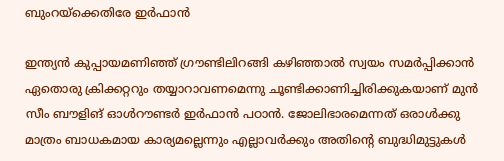ബുംറയ്‌ക്കെതിരേ ഇര്‍ഫാന്‍

ഇന്ത്യന്‍ കുപ്പായമണിഞ്ഞ് ഗ്രൗണ്ടിലിറങ്ങി കഴിഞ്ഞാല്‍ സ്വയം സമര്‍പ്പിക്കാന്‍ ഏതൊരു ക്രിക്കറ്ററും തയ്യാറാവണമെന്നു ചൂണ്ടിക്കാണിച്ചിരിക്കുകയാണ് മുന്‍ സീം ബൗളിങ് ഓള്‍റൗണ്ടര്‍ ഇര്‍ഫാന്‍ പഠാന്‍. ജോലിഭാരമെന്നത് ഒരാള്‍ക്കു മാത്രം ബാധകമായ കാര്യമല്ലെന്നും എല്ലാവര്‍ക്കും അതിന്റെ ബുദ്ധിമുട്ടുകള്‍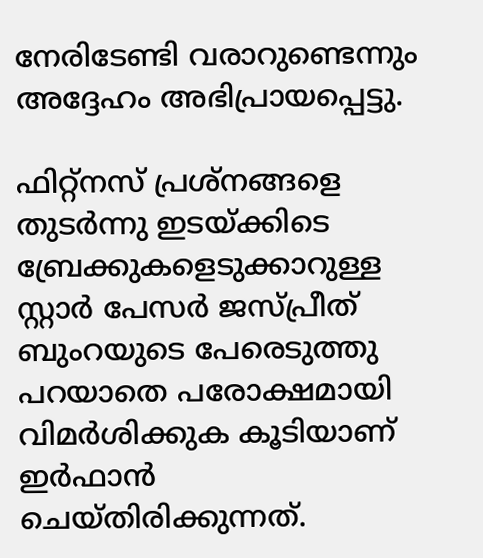നേരിടേണ്ടി വരാറുണ്ടെന്നും അദ്ദേഹം അഭിപ്രായപ്പെട്ടു.

ഫിറ്റ്‌നസ് പ്രശ്‌നങ്ങളെ തുടര്‍ന്നു ഇടയ്ക്കിടെ ബ്രേക്കുകളെടുക്കാറുള്ള സ്റ്റാര്‍ പേസര്‍ ജസ്പ്രീത് ബുംറയുടെ പേരെടുത്തു പറയാതെ പരോക്ഷമായി വിമര്‍ശിക്കുക കൂടിയാണ് ഇര്‍ഫാന്‍ ചെയ്തിരിക്കുന്നത്.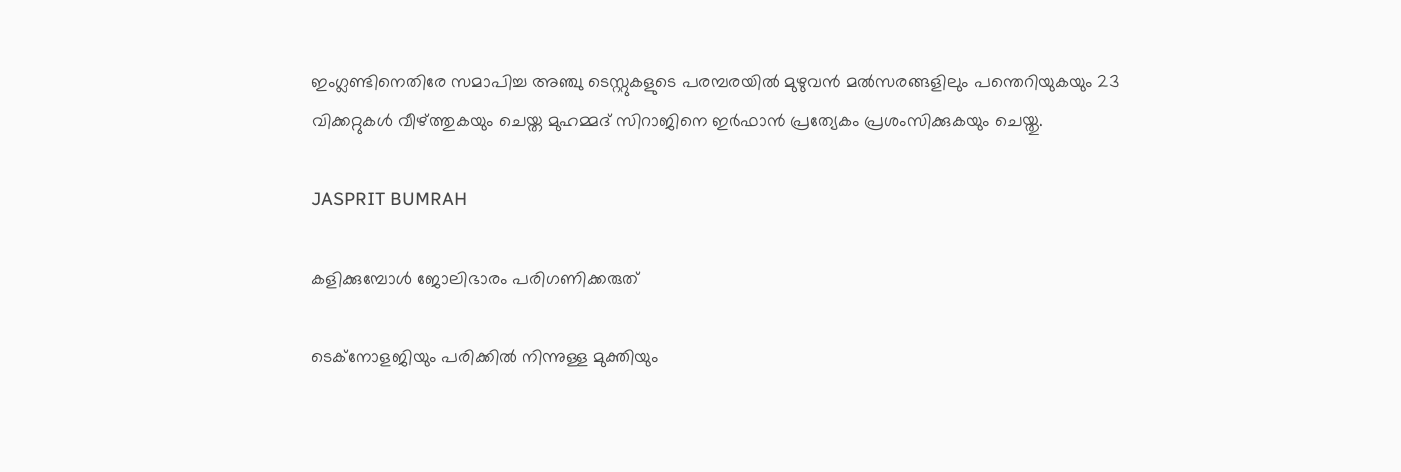ഇംഗ്ലണ്ടിനെതിരേ സമാപിച്ച അഞ്ചു ടെസ്റ്റുകളുടെ പരമ്പരയില്‍ മുഴുവന്‍ മല്‍സരങ്ങളിലും പന്തെറിയുകയും 23 വിക്കറ്റുകള്‍ വീഴ്ത്തുകയും ചെയ്ത മുഹമ്മദ് സിറാജിനെ ഇര്‍ഫാന്‍ പ്രത്യേകം പ്രശംസിക്കുകയും ചെയ്തു.

JASPRIT BUMRAH

കളിക്കുമ്പോള്‍ ജോലിഭാരം പരിഗണിക്കരുത്

ടെക്‌നോളജിയും പരിക്കില്‍ നിന്നുള്ള മുക്തിയും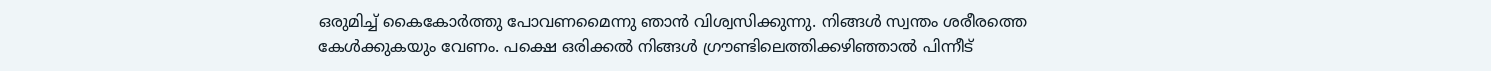ഒരുമിച്ച് കൈകോര്‍ത്തു പോവണമൈന്നു ഞാന്‍ വിശ്വസിക്കുന്നു. നിങ്ങള്‍ സ്വന്തം ശരീരത്തെ കേള്‍ക്കുകയും വേണം. പക്ഷെ ഒരിക്കല്‍ നിങ്ങള്‍ ഗ്രൗണ്ടിലെത്തിക്കഴിഞ്ഞാല്‍ പിന്നീട്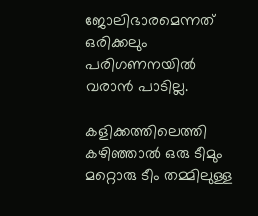ജോലിഭാരമെന്നത് ഒരിക്കലും പരിഗണനയില്‍ വരാന്‍ പാടില്ല.

കളിക്കത്തിലെത്തി കഴിഞ്ഞാല്‍ ഒരു ടീമും മറ്റൊരു ടീം തമ്മിലുള്ള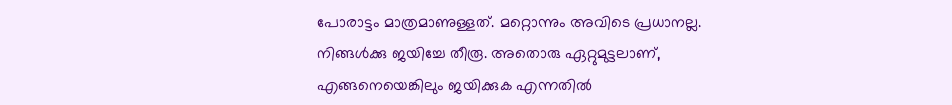പോരാട്ടം മാത്രമാണുള്ളത്. മറ്റൊന്നും അവിടെ പ്രധാനല്ല. നിങ്ങള്‍ക്കു ജയിച്ചേ തീരൂ. അതൊരു ഏറ്റുമുട്ടലാണ്, എങ്ങനെയെങ്കിലും ജയിക്കുക എന്നതില്‍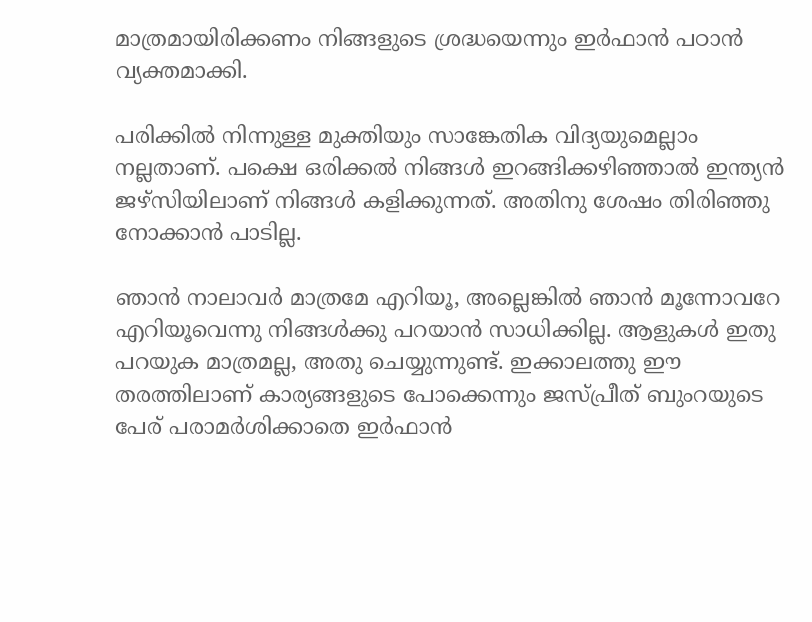മാത്രമായിരിക്കണം നിങ്ങളുടെ ശ്രദ്ധയെന്നും ഇര്‍ഫാന്‍ പഠാന്‍ വ്യക്തമാക്കി.

പരിക്കില്‍ നിന്നുള്ള മുക്തിയും സാങ്കേതിക വിദ്യയുമെല്ലാം നല്ലതാണ്. പക്ഷെ ഒരിക്കല്‍ നിങ്ങള്‍ ഇറങ്ങിക്കഴിഞ്ഞാല്‍ ഇന്ത്യന്‍ ജഴ്‌സിയിലാണ് നിങ്ങള്‍ കളിക്കുന്നത്. അതിനു ശേഷം തിരിഞ്ഞു നോക്കാന്‍ പാടില്ല.

ഞാന്‍ നാലാവര്‍ മാത്രമേ എറിയൂ, അല്ലെങ്കില്‍ ഞാന്‍ മൂന്നോവറേ എറിയൂവെന്നു നിങ്ങള്‍ക്കു പറയാന്‍ സാധിക്കില്ല. ആളുകള്‍ ഇതു പറയുക മാത്രമല്ല, അതു ചെയ്യുന്നുണ്ട്. ഇക്കാലത്തു ഈ തരത്തിലാണ് കാര്യങ്ങളുടെ പോക്കെന്നും ജസ്പ്രീത് ബുംറയുടെ പേര് പരാമര്‍ശിക്കാതെ ഇര്‍ഫാന്‍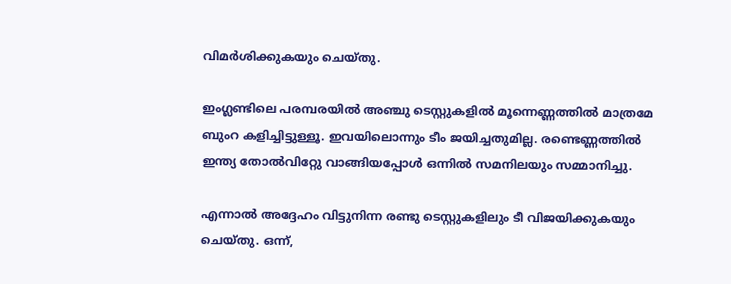വിമര്‍ശിക്കുകയും ചെയ്തു.

ഇംഗ്ലണ്ടിലെ പരമ്പരയില്‍ അഞ്ചു ടെസ്റ്റുകളില്‍ മൂന്നെണ്ണത്തില്‍ മാത്രമേ ബുംറ കളിച്ചിട്ടുള്ളൂ. ഇവയിലൊന്നും ടീം ജയിച്ചതുമില്ല. രണ്ടെണ്ണത്തില്‍ ഇന്ത്യ തോല്‍വിറ്റേു വാങ്ങിയപ്പോള്‍ ഒന്നില്‍ സമനിലയും സമ്മാനിച്ചു.

എന്നാല്‍ അദ്ദേഹം വിട്ടുനിന്ന രണ്ടു ടെസ്റ്റുകളിലും ടീ വിജയിക്കുകയും ചെയ്തു. ഒന്ന്,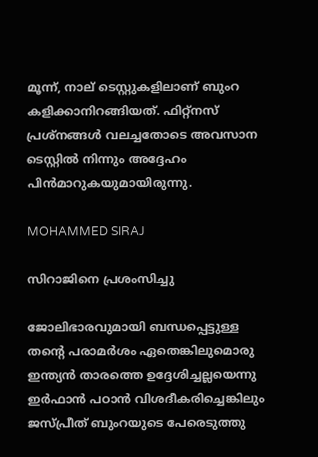മൂന്ന്, നാല് ടെസ്റ്റുകളിലാണ് ബുംറ കളിക്കാനിറങ്ങിയത്. ഫിറ്റ്‌നസ് പ്രശ്‌നങ്ങള്‍ വലച്ചതോടെ അവസാന ടെസ്റ്റില്‍ നിന്നും അദ്ദേഹം പിന്‍മാറുകയുമായിരുന്നു.

MOHAMMED SIRAJ

സിറാജിനെ പ്രശംസിച്ചു

ജോലിഭാരവുമായി ബന്ധപ്പെട്ടുള്ള തന്റെ പരാമര്‍ശം ഏതെങ്കിലുമൊരു ഇന്ത്യന്‍ താരത്തെ ഉദ്ദേശിച്ചല്ലയെന്നു ഇര്‍ഫാന്‍ പഠാന്‍ വിശദീകരിച്ചെങ്കിലും ജസ്പ്രീത് ബുംറയുടെ പേരെടുത്തു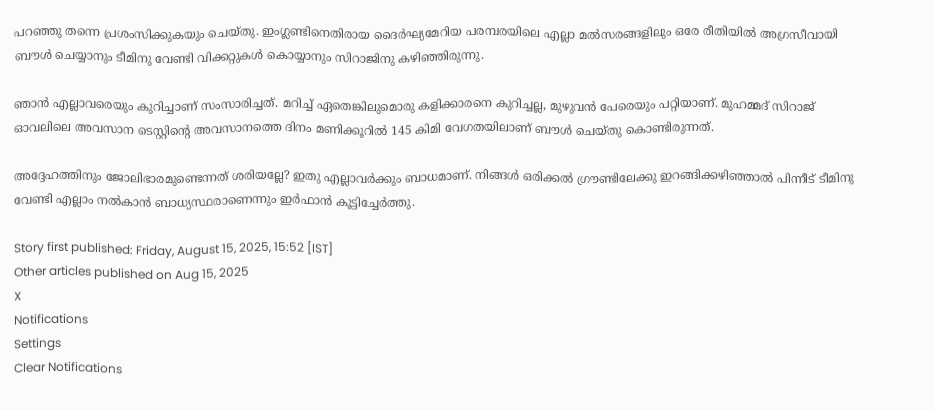പറഞ്ഞു തന്നെ പ്രശംസിക്കുകയും ചെയ്തു. ഇംഗ്ലണ്ടിനെതിരായ ദൈര്‍ഘ്യമേറിയ പരമ്പരയിലെ എല്ലാ മല്‍സരങ്ങളിലും ഒരേ രീതിയില്‍ അഗ്രസീവായി ബൗള്‍ ചെയ്യാനും ടീമിനു വേണ്ടി വിക്കറ്റുകള്‍ കൊയ്യാനും സിറാജിനു കഴിഞ്ഞിരുന്നു.

ഞാന്‍ എല്ലാവരെയും കുറിച്ചാണ് സംസാരിച്ചത്. മറിച്ച് ഏതെങ്കിലുമൊരു കളിക്കാരനെ കുറിച്ചല്ല, മുഴുവന്‍ പേരെയും പറ്റിയാണ്. മുഹമ്മദ് സിറാജ് ഓവലിലെ അവസാന ടെസ്റ്റിന്റെ അവസാനത്തെ ദിനം മണിക്കൂറില്‍ 145 കിമി വേഗതയിലാണ് ബൗള്‍ ചെയ്തു കൊണ്ടിരുന്നത്.

അദ്ദേഹത്തിനും ജോലിഭാരമുണ്ടെന്നത് ശരിയല്ലേ? ഇതു എല്ലാവര്‍ക്കും ബാധമാണ്. നിങ്ങള്‍ ഒരിക്കല്‍ ഗ്രൗണ്ടിലേക്കു ഇറങ്ങിക്കഴിഞ്ഞാല്‍ പിന്നീട് ടീമിനു വേണ്ടി എല്ലാം നല്‍കാന്‍ ബാധ്യസ്ഥരാണെന്നും ഇര്‍ഫാന്‍ കൂട്ടിച്ചേര്‍ത്തു.

Story first published: Friday, August 15, 2025, 15:52 [IST]
Other articles published on Aug 15, 2025
X
Notifications
Settings
Clear Notifications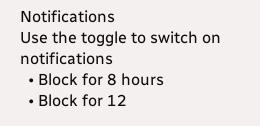Notifications
Use the toggle to switch on notifications
  • Block for 8 hours
  • Block for 12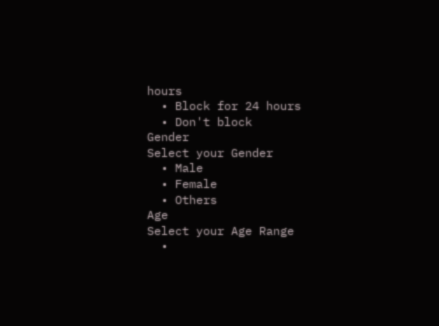hours
  • Block for 24 hours
  • Don't block
Gender
Select your Gender
  • Male
  • Female
  • Others
Age
Select your Age Range
  •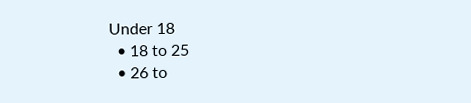Under 18
  • 18 to 25
  • 26 to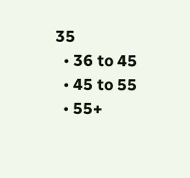35
  • 36 to 45
  • 45 to 55
  • 55+